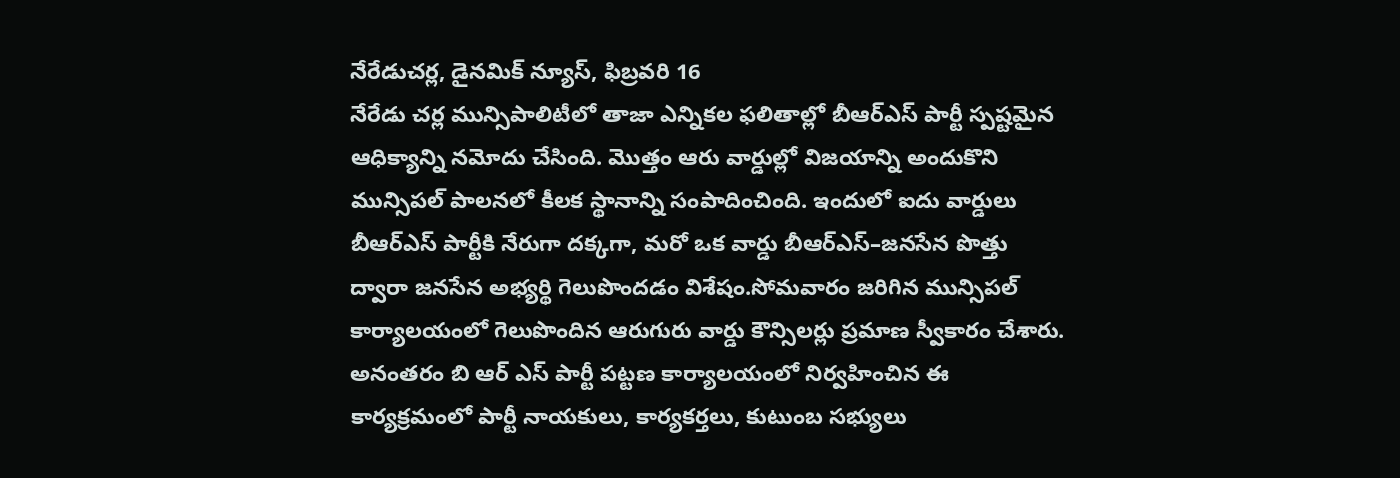నేరేడుచర్ల, డైనమిక్ న్యూస్, ఫిబ్రవరి 16
నేరేడు చర్ల మున్సిపాలిటీలో తాజా ఎన్నికల ఫలితాల్లో బీఆర్ఎస్ పార్టీ స్పష్టమైన ఆధిక్యాన్ని నమోదు చేసింది. మొత్తం ఆరు వార్డుల్లో విజయాన్ని అందుకొని మున్సిపల్ పాలనలో కీలక స్థానాన్ని సంపాదించింది. ఇందులో ఐదు వార్డులు బీఆర్ఎస్ పార్టీకి నేరుగా దక్కగా, మరో ఒక వార్డు బీఆర్ఎస్–జనసేన పొత్తు ద్వారా జనసేన అభ్యర్థి గెలుపొందడం విశేషం.సోమవారం జరిగిన మున్సిపల్ కార్యాలయంలో గెలుపొందిన ఆరుగురు వార్డు కౌన్సిలర్లు ప్రమాణ స్వీకారం చేశారు. అనంతరం బి ఆర్ ఎస్ పార్టీ పట్టణ కార్యాలయంలో నిర్వహించిన ఈ కార్యక్రమంలో పార్టీ నాయకులు, కార్యకర్తలు, కుటుంబ సభ్యులు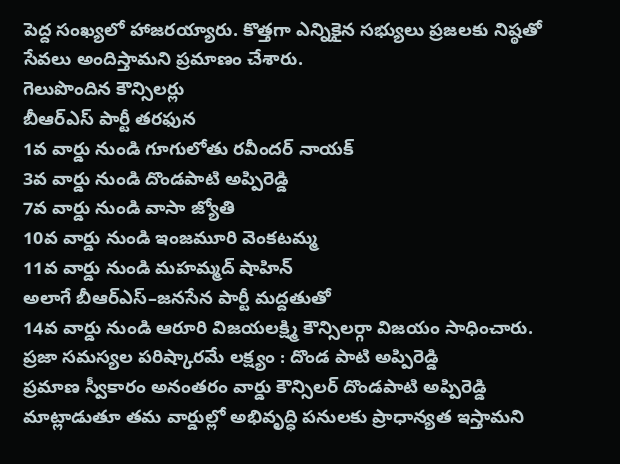పెద్ద సంఖ్యలో హాజరయ్యారు. కొత్తగా ఎన్నికైన సభ్యులు ప్రజలకు నిష్ఠతో సేవలు అందిస్తామని ప్రమాణం చేశారు.
గెలుపొందిన కౌన్సిలర్లు
బీఆర్ఎస్ పార్టీ తరఫున
1వ వార్డు నుండి గూగులోతు రవీందర్ నాయక్
3వ వార్డు నుండి దొండపాటి అప్పిరెడ్డి
7వ వార్డు నుండి వాసా జ్యోతి
10వ వార్డు నుండి ఇంజమూరి వెంకటమ్మ
11వ వార్డు నుండి మహమ్మద్ షాహిన్
అలాగే బీఆర్ఎస్–జనసేన పార్టీ మద్దతుతో
14వ వార్డు నుండి ఆరూరి విజయలక్ష్మి కౌన్సిలర్గా విజయం సాధించారు.
ప్రజా సమస్యల పరిష్కారమే లక్ష్యం : దొండ పాటి అప్పిరెడ్డి
ప్రమాణ స్వీకారం అనంతరం వార్డు కౌన్సిలర్ దొండపాటి అప్పిరెడ్డి మాట్లాడుతూ తమ వార్డుల్లో అభివృద్ధి పనులకు ప్రాధాన్యత ఇస్తామని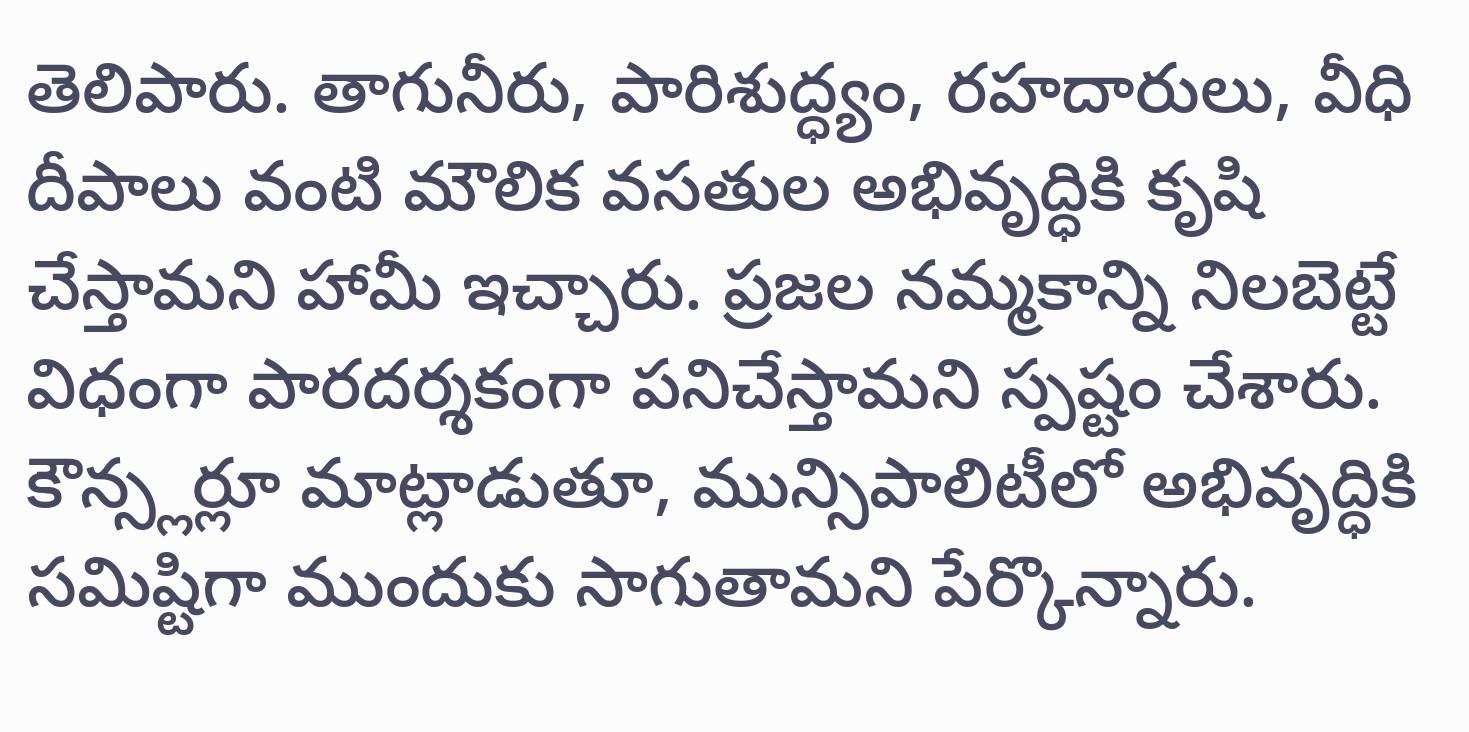తెలిపారు. తాగునీరు, పారిశుద్ధ్యం, రహదారులు, వీధి దీపాలు వంటి మౌలిక వసతుల అభివృద్ధికి కృషి చేస్తామని హామీ ఇచ్చారు. ప్రజల నమ్మకాన్ని నిలబెట్టే విధంగా పారదర్శకంగా పనిచేస్తామని స్పష్టం చేశారు. కౌన్స్లర్లూ మాట్లాడుతూ, మున్సిపాలిటీలో అభివృద్ధికి సమిష్టిగా ముందుకు సాగుతామని పేర్కొన్నారు.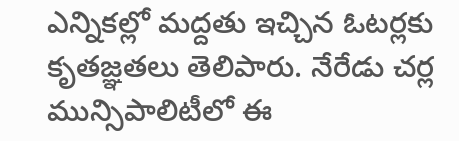ఎన్నికల్లో మద్దతు ఇచ్చిన ఓటర్లకు కృతజ్ఞతలు తెలిపారు. నేరేడు చర్ల మున్సిపాలిటీలో ఈ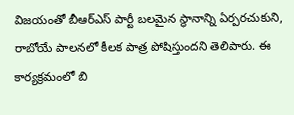విజయంతో బీఆర్ఎస్ పార్టీ బలమైన స్థానాన్ని ఏర్పరచుకుని, రాబోయే పాలనలో కీలక పాత్ర పోషిస్తుందని తెలిపారు. ఈ కార్యక్రమంలో బి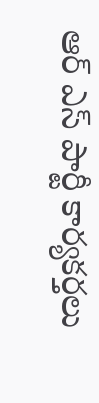ఆర్ ఎస్ పార్టీ కార్యకర్తలు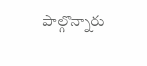పాల్గొన్నారు